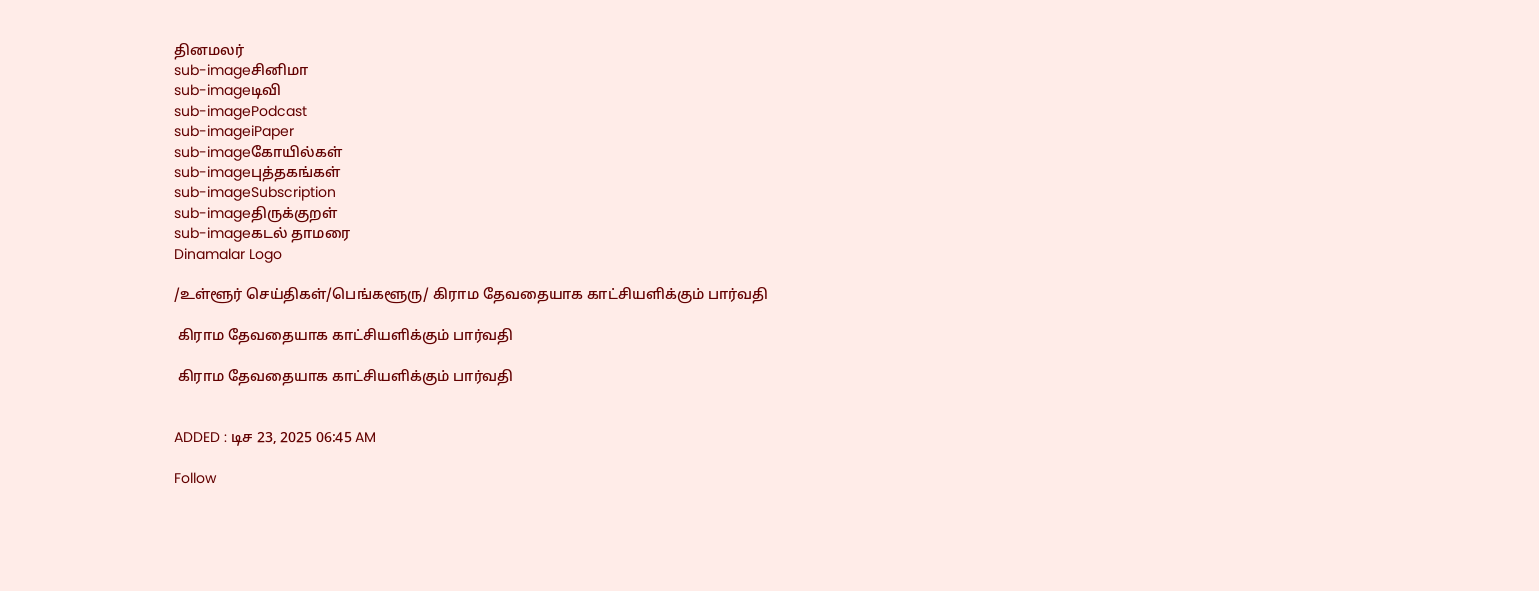தினமலர்
sub-imageசினிமா
sub-imageடிவி
sub-imagePodcast
sub-imageiPaper
sub-imageகோயில்கள்
sub-imageபுத்தகங்கள்
sub-imageSubscription
sub-imageதிருக்குறள்
sub-imageகடல் தாமரை
Dinamalar Logo

/உள்ளூர் செய்திகள்/பெங்களூரு/ கிராம தேவதையாக காட்சியளிக்கும் பார்வதி

 கிராம தேவதையாக காட்சியளிக்கும் பார்வதி

 கிராம தேவதையாக காட்சியளிக்கும் பார்வதி


ADDED : டிச 23, 2025 06:45 AM

Follow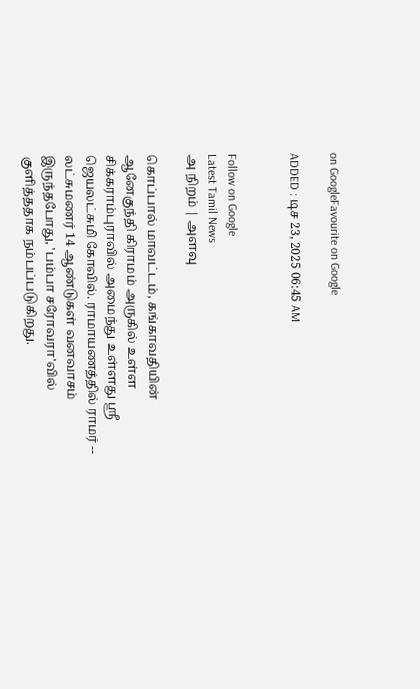on GoogleFavourite on Google

ADDED : டிச 23, 2025 06:45 AM


Follow on Google
Latest Tamil News
அ நிறம் | அளவு

கொப்பால் மாவட்டம், கங்காவதியின் ஆனேகுந்தி கிராமம் அருகில் உள்ள சிக்கராம்புராவில் அமைந்து உள்ளது ஸ்ரீ ஜெயலட்சுமி கோவில். ராமாயணத்தில் ராமர் -- லட்சுமணர் 14 ஆண்டுகள் வனவாசம் இருந்தபோது, 'பம்பா சரோவரா'வில் குளித்ததாக நம்பப்படுகிறது.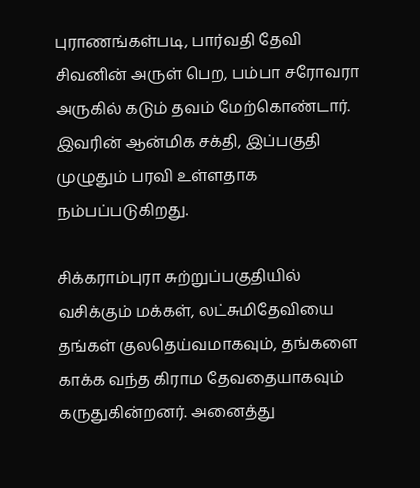புராணங்கள்படி, பார்வதி தேவி சிவனின் அருள் பெற, பம்பா சரோவரா அருகில் கடும் தவம் மேற்கொண்டார். இவரின் ஆன்மிக சக்தி, இப்பகுதி முழுதும் பரவி உள்ளதாக நம்பப்படுகிறது.

சிக்கராம்புரா சுற்றுப்பகுதியில் வசிக்கும் மக்கள், லட்சுமிதேவியை தங்கள் குலதெய்வமாகவும், தங்களை காக்க வந்த கிராம தேவதையாகவும் கருதுகின்றனர். அனைத்து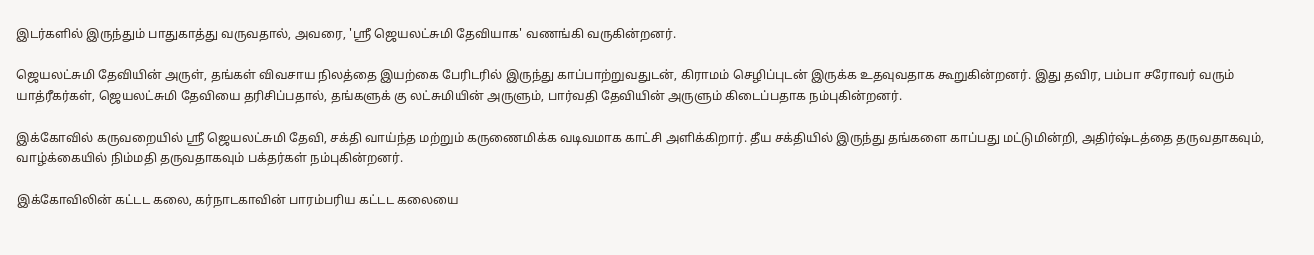இடர்களில் இருந்தும் பாதுகாத்து வருவதால், அவரை, 'ஸ்ரீ ஜெயலட்சுமி தேவியாக' வணங்கி வருகின்றனர்.

ஜெயலட்சுமி தேவியின் அருள், தங்கள் விவசாய நிலத்தை இயற்கை பேரிடரில் இருந்து காப்பாற்றுவதுடன், கிராமம் செழிப்புடன் இருக்க உதவுவதாக கூறுகின்றனர். இது தவிர, பம்பா சரோவர் வரும் யாத்ரீகர்கள், ஜெயலட்சுமி தேவியை தரிசிப்பதால், தங்களுக் கு லட்சுமியின் அருளும், பார்வதி தேவியின் அருளும் கிடைப்பதாக நம்புகின்றனர்.

இக்கோவில் கருவறையில் ஸ்ரீ ஜெயலட்சுமி தேவி, சக்தி வாய்ந்த மற்றும் கருணைமிக்க வடிவமாக காட்சி அளிக்கிறார். தீய சக்தியில் இருந்து தங்களை காப்பது மட்டுமின்றி, அதிர்ஷ்டத்தை தருவதாகவும், வாழ்க்கையில் நிம்மதி தருவதாகவும் பக்தர்கள் நம்புகின்றனர்.

இக்கோவிலின் கட்டட கலை, கர்நாடகாவின் பாரம்பரிய கட்டட கலையை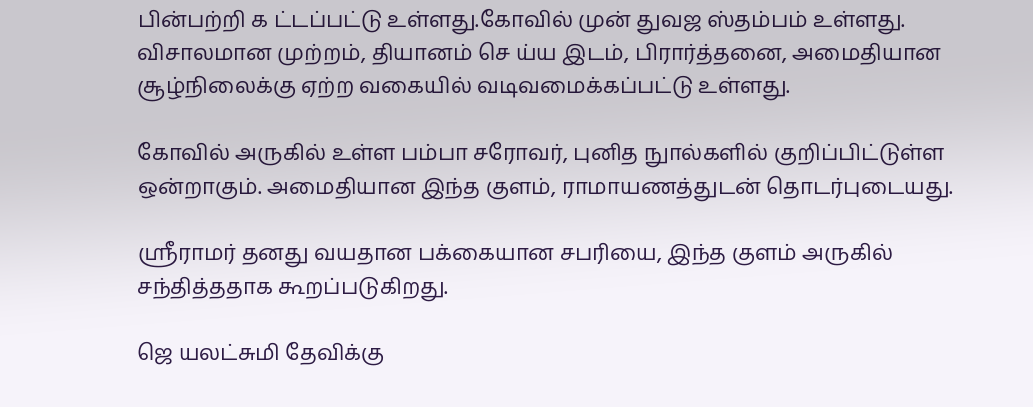பின்பற்றி க ட்டப்பட்டு உள்ளது.கோவில் முன் துவஜ ஸ்தம்பம் உள்ளது. விசாலமான முற்றம், தியானம் செ ய்ய இடம், பிரார்த்தனை, அமைதியான சூழ்நிலைக்கு ஏற்ற வகையில் வடிவமைக்கப்பட்டு உள்ளது.

கோவில் அருகில் உள்ள பம்பா சரோவர், புனித நுால்களில் குறிப்பிட்டுள்ள ஒன்றாகும். அமைதியான இந்த குளம், ராமாயணத்துடன் தொடர்புடையது.

ஸ்ரீராமர் தனது வயதான பக்கையான சபரியை, இந்த குளம் அருகில் சந்தித்ததாக கூறப்படுகிறது.

ஜெ யலட்சுமி தேவிக்கு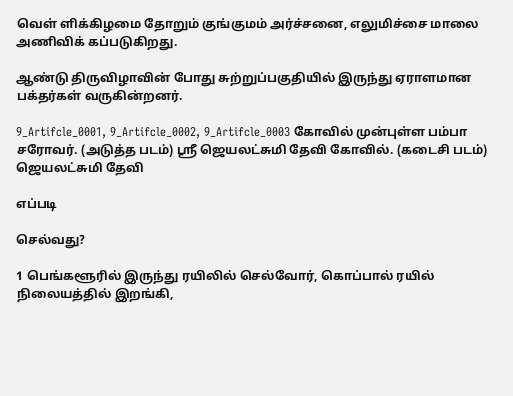வெள் ளிக்கிழமை தோறும் குங்குமம் அர்ச்சனை, எலுமிச்சை மாலை அணிவிக் கப்படுகிறது.

ஆண்டு திருவிழாவின் போது சுற்றுப்பகுதியில் இருந்து ஏராளமான பக்தர்கள் வருகின்றனர்.

9_Artifcle_0001, 9_Artifcle_0002, 9_Artifcle_0003 கோவில் முன்புள்ள பம்பா சரோவர். (அடுத்த படம்) ஸ்ரீ ஜெயலட்சுமி தேவி கோவில். (கடைசி படம்) ஜெயலட்சுமி தேவி

எப்படி

செல்வது?

1 பெங்களூரில் இருந்து ரயிலில் செல்வோர், கொப்பால் ரயில் நிலையத்தில் இறங்கி,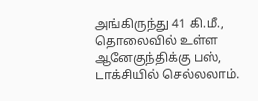அங்கிருந்து 41 கி.மீ., தொலைவில் உள்ள ஆனேகுந்திக்கு பஸ், டாக்சியில் செல்லலாம்.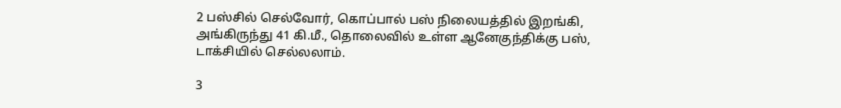2 பஸ்சில் செல்வோர், கொப்பால் பஸ் நிலையத்தில் இறங்கி, அங்கிருந்து 41 கி.மீ., தொலைவில் உள்ள ஆனேகுந்திக்கு பஸ், டாக்சியில் செல்லலாம்.

3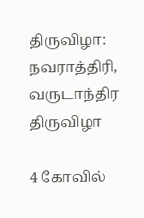திருவிழா: நவராத்திரி, வருடாந்திர திருவிழா

4 கோவில்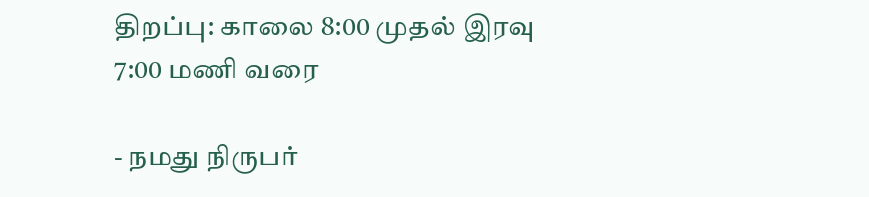திறப்பு: காலை 8:00 முதல் இரவு 7:00 மணி வரை

- நமது நிருபர்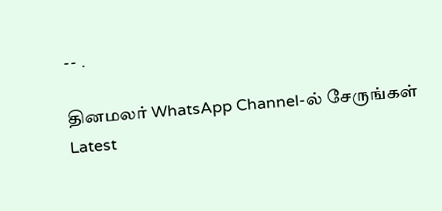-- .

தினமலர் WhatsApp Channel-ல் சேருங்கள்
Latest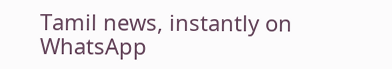Tamil news, instantly on WhatsApp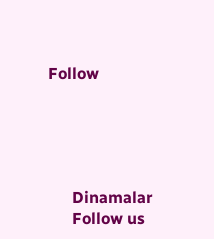Follow





      Dinamalar
      Follow us